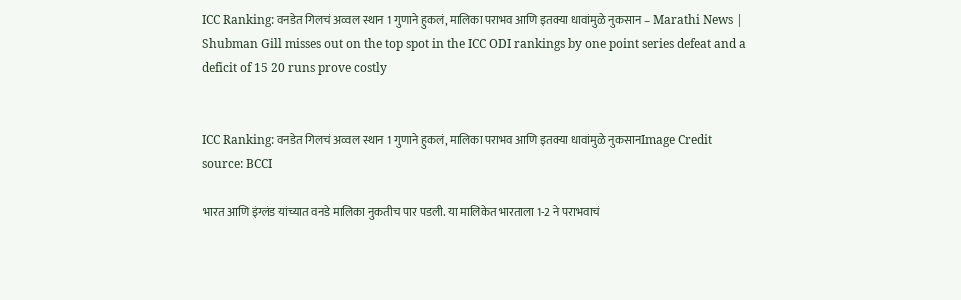ICC Ranking: वनडेत गिलचं अव्वल स्थान 1 गुणाने हुकलं, मालिका पराभव आणि इतक्या धावांमुळे नुकसान – Marathi News | Shubman Gill misses out on the top spot in the ICC ODI rankings by one point series defeat and a deficit of 15 20 runs prove costly


ICC Ranking: वनडेत गिलचं अव्वल स्थान 1 गुणाने हुकलं, मालिका पराभव आणि इतक्या धावांमुळे नुकसानImage Credit source: BCCI

भारत आणि इंग्लंड यांच्यात वनडे मालिका नुकतीच पार पडली. या मालिकेत भारताला 1-2 ने पराभवाचं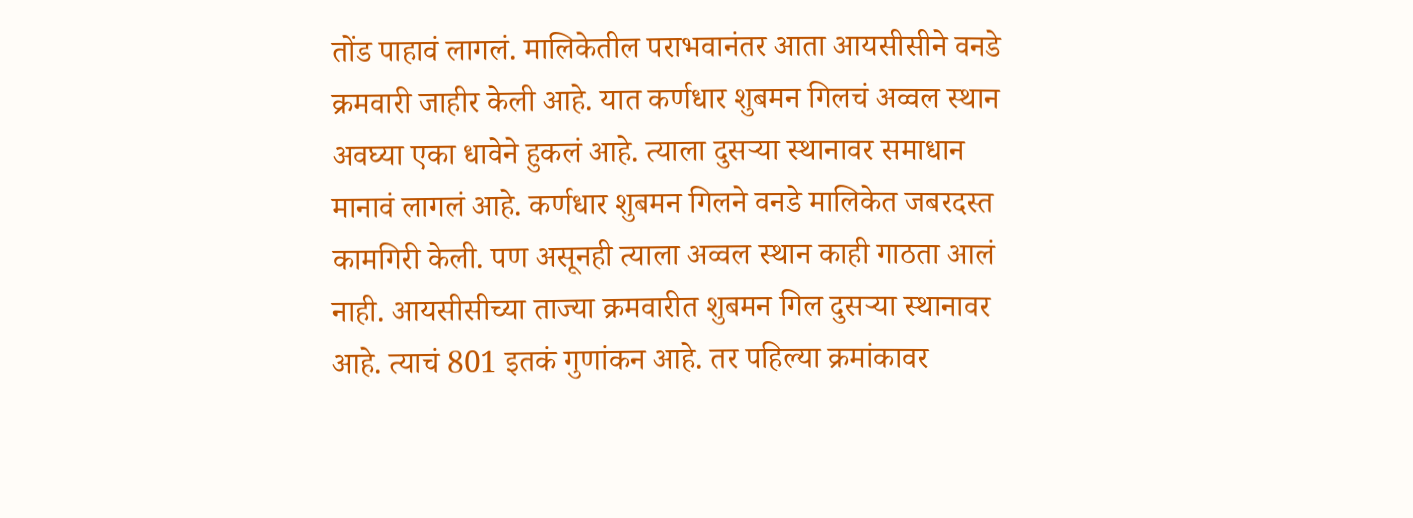तोंड पाहावं लागलं. मालिकेतील पराभवानंतर आता आयसीसीने वनडे क्रमवारी जाहीर केली आहे. यात कर्णधार शुबमन गिलचं अव्वल स्थान अवघ्या एका धावेने हुकलं आहे. त्याला दुसर्‍या स्थानावर समाधान मानावं लागलं आहे. कर्णधार शुबमन गिलने वनडे मालिकेत जबरदस्त कामगिरी केली. पण असूनही त्याला अव्वल स्थान काही गाठता आलं नाही. आयसीसीच्या ताज्या क्रमवारीत शुबमन गिल दुसऱ्या स्थानावर आहे. त्याचं 801 इतकं गुणांकन आहे. तर पहिल्या क्रमांकावर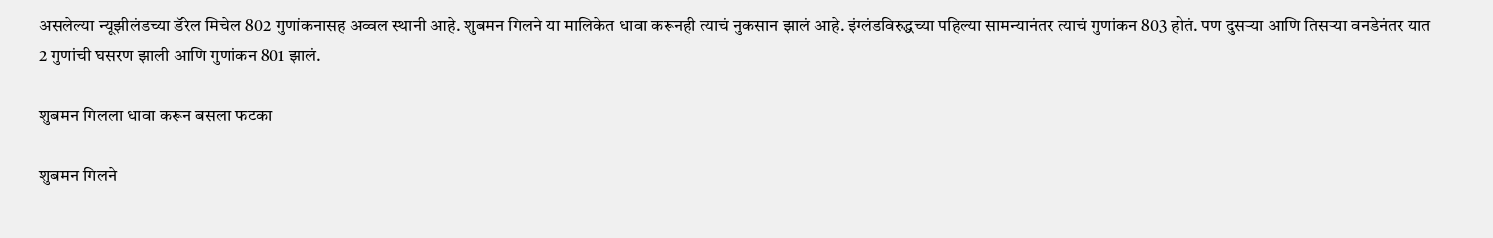असलेल्या न्यूझीलंडच्या डॅरेल मिचेल 802 गुणांकनासह अव्वल स्थानी आहे. शुबमन गिलने या मालिकेत धावा करूनही त्याचं नुकसान झालं आहे. इंग्लंडविरुद्धच्या पहिल्या सामन्यानंतर त्याचं गुणांकन 803 होतं. पण दुसऱ्या आणि तिसऱ्या वनडेनंतर यात 2 गुणांची घसरण झाली आणि गुणांकन 801 झालं.

शुबमन गिलला धावा करून बसला फटका

शुबमन गिलने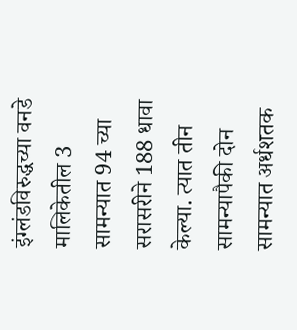इंग्लंडविरुद्धच्या वनडे मालिकेतील 3 सामन्यात 94 च्या सरासरीने 188 धावा केल्या. त्यात तीन सामन्यापैकी दोन सामन्यात अर्धशतक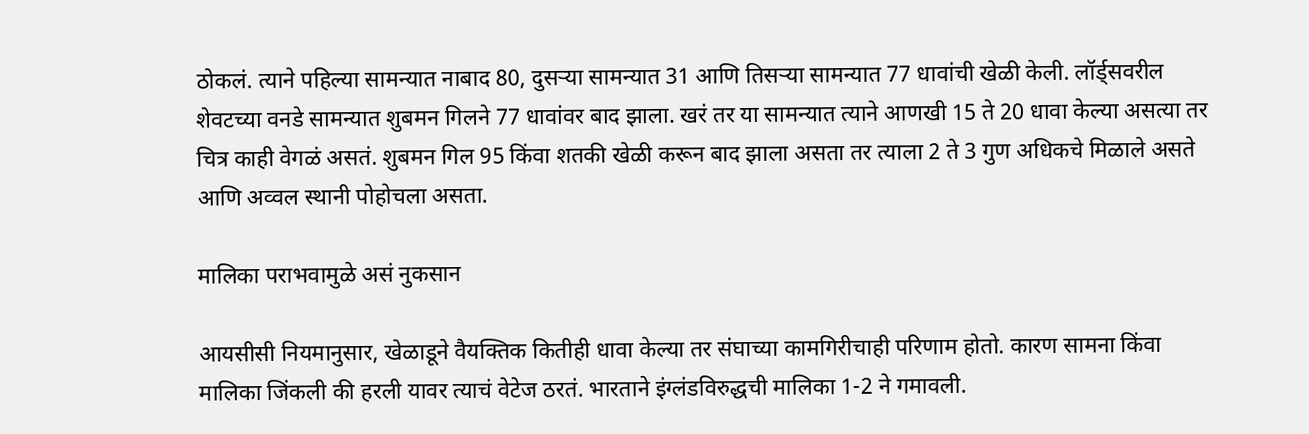ठोकलं. त्याने पहिल्या सामन्यात नाबाद 80, दुसऱ्या सामन्यात 31 आणि तिसऱ्या सामन्यात 77 धावांची खेळी केली. लॉर्ड्सवरील शेवटच्या वनडे सामन्यात शुबमन गिलने 77 धावांवर बाद झाला. खरं तर या सामन्यात त्याने आणखी 15 ते 20 धावा केल्या असत्या तर चित्र काही वेगळं असतं. शुबमन गिल 95 किंवा शतकी खेळी करून बाद झाला असता तर त्याला 2 ते 3 गुण अधिकचे मिळाले असते आणि अव्वल स्थानी पोहोचला असता.

मालिका पराभवामुळे असं नुकसान

आयसीसी नियमानुसार, खेळाडूने वैयक्तिक कितीही धावा केल्या तर संघाच्या कामगिरीचाही परिणाम होतो. कारण सामना किंवा मालिका जिंकली की हरली यावर त्याचं वेटेज ठरतं. भारताने इंग्लंडविरुद्धची मालिका 1-2 ने गमावली.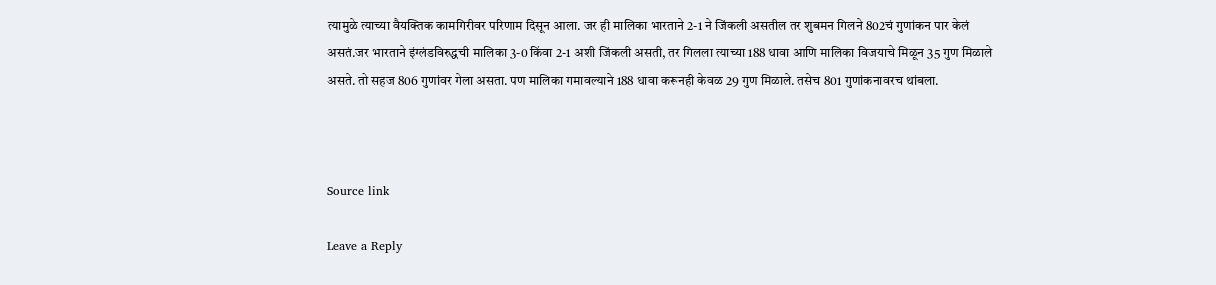त्यामुळे त्याच्या वैयक्तिक कामगिरीवर परिणाम दिसून आला. जर ही मालिका भारताने 2-1 ने जिंकली असतील तर शुबमन गिलने 802चं गुणांकन पार केलं असतं.जर भारताने इंग्लंडविरुद्धची मालिका 3-0 किंवा 2-1 अशी जिंकली असती, तर गिलला त्याच्या 188 धावा आणि मालिका विजयाचे मिळून 35 गुण मिळाले असते. तो सहज 806 गुणांवर गेला असता. पण मालिका गमावल्याने 188 धावा करूनही केवळ 29 गुण मिळाले. तसेच 801 गुणांकनावरच थांबला.



Source link

Leave a Reply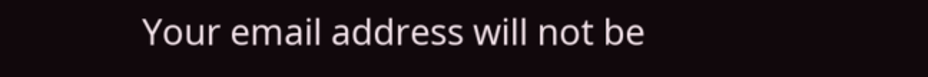Your email address will not be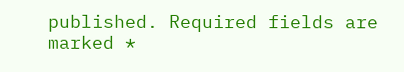published. Required fields are marked *